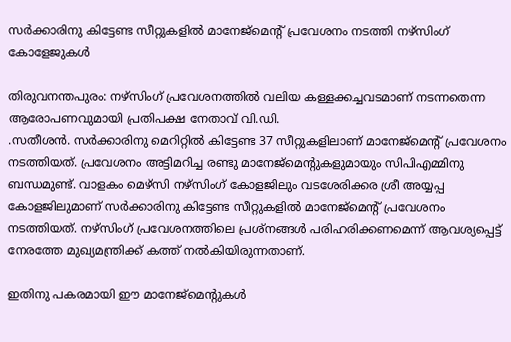സര്‍ക്കാരിനു കിട്ടേണ്ട സീറ്റുകളില്‍ മാനേജ്മെന്‍റ് പ്രവേശനം നടത്തി നഴ്സിംഗ് കോളേജുകൾ

തിരുവനന്തപുരം: നഴ്‌സിംഗ് പ്രവേശനത്തില്‍ വലിയ കള്ളക്കച്ചവടമാണ് നടന്നതെന്ന ആരോപണവുമായി പ്രതിപക്ഷ നേതാവ് വി.ഡി.
.സതീശന്‍. സര്‍ക്കാരിനു മെറിറ്റില്‍ കിട്ടേണ്ട 37 സീറ്റുകളിലാണ് മാനേജ്മെന്‍റ് പ്രവേശനം നടത്തിയത്. പ്രവേശനം അട്ടിമറിച്ച രണ്ടു മാനേജ്മെന്‍റുകളുമായും സിപിഎമ്മിനു ബന്ധമുണ്ട്. വാളകം മെഴ്സി നഴ്സിംഗ് കോളജിലും വടശേരിക്കര ശ്രീ അയ്യപ്പ കോളജിലുമാണ് സര്‍ക്കാരിനു കിട്ടേണ്ട സീറ്റുകളില്‍ മാനേജ്മെന്‍റ് പ്രവേശനം നടത്തിയത്. നഴ്സിംഗ് പ്രവേശനത്തിലെ പ്രശ്നങ്ങള്‍ പരിഹരിക്കണമെന്ന് ആവശ്യപ്പെട്ട് നേരത്തേ മുഖ്യമന്ത്രിക്ക് കത്ത് നല്‍കിയിരുന്നതാണ്.

ഇതിനു പകരമായി ഈ മാനേജ്മെന്‍റുകള്‍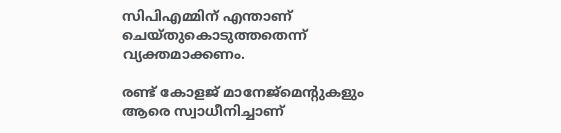സിപിഎമ്മിന് എന്താണ് ചെയ്തുകൊടുത്തതെന്ന് വ്യക്തമാക്കണം.

രണ്ട് കോളജ് മാനേജ്മെന്‍റുകളും ആരെ സ്വാധീനിച്ചാണ്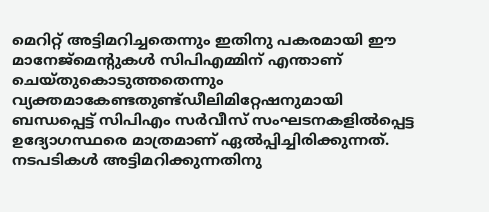മെറിറ്റ് അട്ടിമറിച്ചതെന്നും ഇതിനു പകരമായി ഈ മാനേജ്മെന്‍റുകള്‍ സിപിഎമ്മിന് എന്താണ് ചെയ്തുകൊടുത്തതെന്നും വ്യക്തമാകേണ്ടതുണ്ട്ഡീലിമിറ്റേഷനുമായി ബന്ധപ്പെട്ട് സിപിഎം സര്‍വീസ് സംഘടനകളില്‍പ്പെട്ട ഉദ്യോഗസ്ഥരെ മാത്രമാണ് ഏല്‍പ്പിച്ചിരിക്കുന്നത്. നടപടികള്‍ അട്ടിമറിക്കുന്നതിനു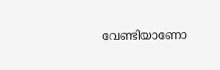വേണ്ടിയാണോ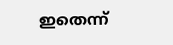ഇതെന്ന്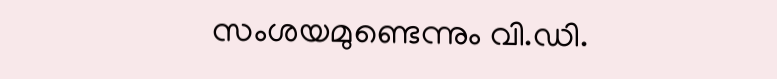സംശയമുണ്ടെന്നും വി.ഡി.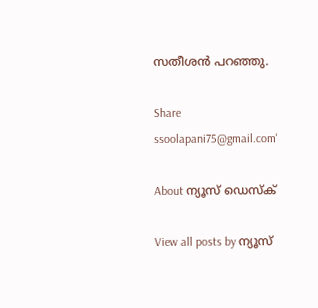സതീശന്‍ പറഞ്ഞു.

Share
ssoolapani75@gmail.com'

About ന്യൂസ് ഡെസ്ക്

View all posts by ന്യൂസ്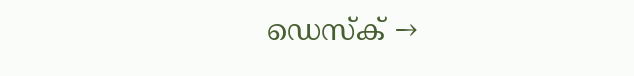ഡെസ്ക് →